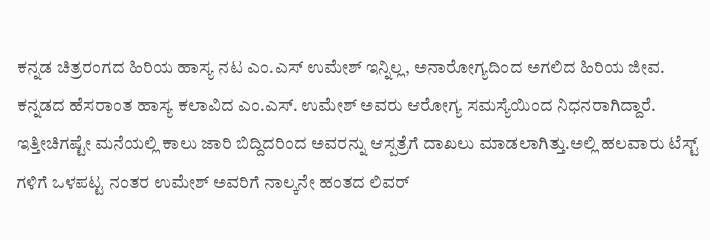ಕನ್ನಡ ಚಿತ್ರರಂಗದ ಹಿರಿಯ ಹಾಸ್ಯ ನಟ ಎಂ.ಎಸ್ ಉಮೇಶ್ ಇನ್ನಿಲ್ಲ, ಅನಾರೋಗ್ಯದಿಂದ ಅಗಲಿದ ಹಿರಿಯ ಜೀವ.
ಕನ್ನಡದ ಹೆಸರಾಂತ ಹಾಸ್ಯ ಕಲಾವಿದ ಎಂ.ಎಸ್. ಉಮೇಶ್ ಅವರು ಆರೋಗ್ಯ ಸಮಸ್ಯೆಯಿಂದ ನಿಧನರಾಗಿದ್ದಾರೆ. ಇತ್ತೀಚಿಗಷ್ಟೇ ಮನೆಯಲ್ಲಿ ಕಾಲು ಜಾರಿ ಬಿದ್ದಿದರಿಂದ ಅವರನ್ನು ಆಸ್ಪತ್ರೆಗೆ ದಾಖಲು ಮಾಡಲಾಗಿತ್ತು.ಅಲ್ಲಿ ಹಲವಾರು ಟೆಸ್ಟ್ ಗಳಿಗೆ ಒಳಪಟ್ಟ ನಂತರ ಉಮೇಶ್ ಅವರಿಗೆ ನಾಲ್ಕನೇ ಹಂತದ ಲಿವರ್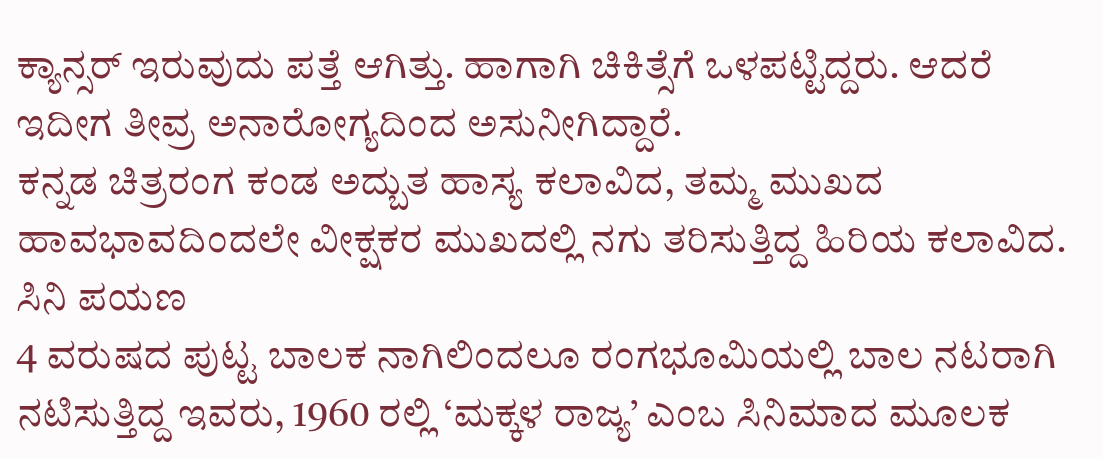ಕ್ಯಾನ್ಸರ್ ಇರುವುದು ಪತ್ತೆ ಆಗಿತ್ತು. ಹಾಗಾಗಿ ಚಿಕಿತ್ಸೆಗೆ ಒಳಪಟ್ಟಿದ್ದರು. ಆದರೆ ಇದೀಗ ತೀವ್ರ ಅನಾರೋಗ್ಯದಿಂದ ಅಸುನೀಗಿದ್ದಾರೆ.
ಕನ್ನಡ ಚಿತ್ರರಂಗ ಕಂಡ ಅದ್ಬುತ ಹಾಸ್ಯ ಕಲಾವಿದ, ತಮ್ಮ ಮುಖದ ಹಾವಭಾವದಿಂದಲೇ ವೀಕ್ಷಕರ ಮುಖದಲ್ಲಿ ನಗು ತರಿಸುತ್ತಿದ್ದ ಹಿರಿಯ ಕಲಾವಿದ.
ಸಿನಿ ಪಯಣ
4 ವರುಷದ ಪುಟ್ಟ ಬಾಲಕ ನಾಗಿಲಿಂದಲೂ ರಂಗಭೂಮಿಯಲ್ಲಿ ಬಾಲ ನಟರಾಗಿ ನಟಿಸುತ್ತಿದ್ದ ಇವರು, 1960 ರಲ್ಲಿ ‘ಮಕ್ಕಳ ರಾಜ್ಯ’ ಎಂಬ ಸಿನಿಮಾದ ಮೂಲಕ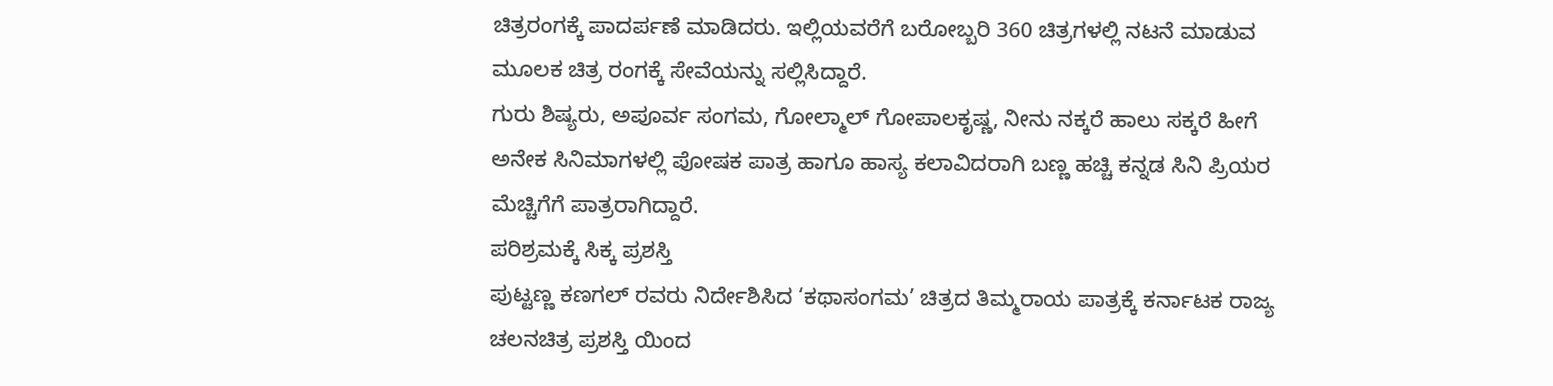ಚಿತ್ರರಂಗಕ್ಕೆ ಪಾದರ್ಪಣೆ ಮಾಡಿದರು. ಇಲ್ಲಿಯವರೆಗೆ ಬರೋಬ್ಬರಿ 360 ಚಿತ್ರಗಳಲ್ಲಿ ನಟನೆ ಮಾಡುವ ಮೂಲಕ ಚಿತ್ರ ರಂಗಕ್ಕೆ ಸೇವೆಯನ್ನು ಸಲ್ಲಿಸಿದ್ದಾರೆ.
ಗುರು ಶಿಷ್ಯರು, ಅಪೂರ್ವ ಸಂಗಮ, ಗೋಲ್ಮಾಲ್ ಗೋಪಾಲಕೃಷ್ಣ, ನೀನು ನಕ್ಕರೆ ಹಾಲು ಸಕ್ಕರೆ ಹೀಗೆ ಅನೇಕ ಸಿನಿಮಾಗಳಲ್ಲಿ ಪೋಷಕ ಪಾತ್ರ ಹಾಗೂ ಹಾಸ್ಯ ಕಲಾವಿದರಾಗಿ ಬಣ್ಣ ಹಚ್ಚಿ ಕನ್ನಡ ಸಿನಿ ಪ್ರಿಯರ ಮೆಚ್ಚಿಗೆಗೆ ಪಾತ್ರರಾಗಿದ್ದಾರೆ.
ಪರಿಶ್ರಮಕ್ಕೆ ಸಿಕ್ಕ ಪ್ರಶಸ್ತಿ
ಪುಟ್ಟಣ್ಣ ಕಣಗಲ್ ರವರು ನಿರ್ದೇಶಿಸಿದ ‘ಕಥಾಸಂಗಮ’ ಚಿತ್ರದ ತಿಮ್ಮರಾಯ ಪಾತ್ರಕ್ಕೆ ಕರ್ನಾಟಕ ರಾಜ್ಯ ಚಲನಚಿತ್ರ ಪ್ರಶಸ್ತಿ ಯಿಂದ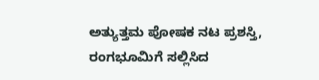ಅತ್ಯುತ್ತಮ ಪೋಷಕ ನಟ ಪ್ರಶಸ್ತಿ, ರಂಗಭೂಮಿಗೆ ಸಲ್ಲಿಸಿದ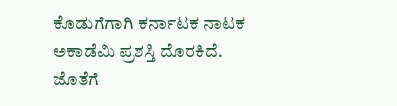ಕೊಡುಗೆಗಾಗಿ ಕರ್ನಾಟಕ ನಾಟಕ ಅಕಾಡೆಮಿ ಪ್ರಶಸ್ತಿ ದೊರಕಿದೆ. ಜೊತೆಗೆ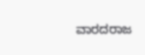ವಾರದರಾಜ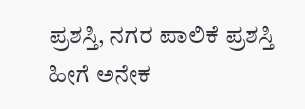ಪ್ರಶಸ್ತಿ, ನಗರ ಪಾಲಿಕೆ ಪ್ರಶಸ್ತಿ ಹೀಗೆ ಅನೇಕ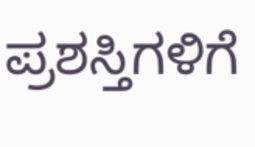ಪ್ರಶಸ್ತಿಗಳಿಗೆ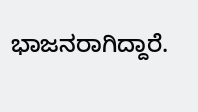ಭಾಜನರಾಗಿದ್ದಾರೆ.